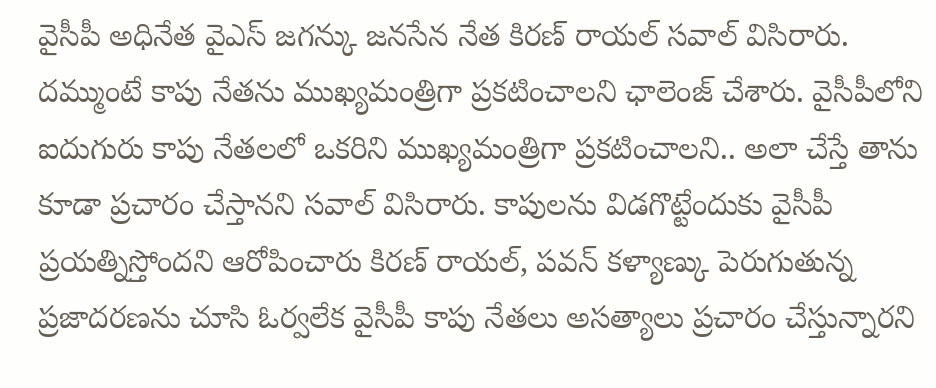వైసీపీ అధినేత వైఎస్ జగన్కు జనసేన నేత కిరణ్ రాయల్ సవాల్ విసిరారు. దమ్ముంటే కాపు నేతను ముఖ్యమంత్రిగా ప్రకటించాలని ఛాలెంజ్ చేశారు. వైసీపీలోని ఐదుగురు కాపు నేతలలో ఒకరిని ముఖ్యమంత్రిగా ప్రకటించాలని.. అలా చేస్తే తాను కూడా ప్రచారం చేస్తానని సవాల్ విసిరారు. కాపులను విడగొట్టేందుకు వైసీపీ ప్రయత్నిస్తోందని ఆరోపించారు కిరణ్ రాయల్, పవన్ కళ్యాణ్కు పెరుగుతున్న ప్రజాదరణను చూసి ఓర్వలేక వైసీపీ కాపు నేతలు అసత్యాలు ప్రచారం చేస్తున్నారని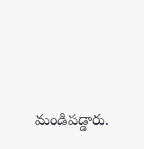మండిపడ్డారు.